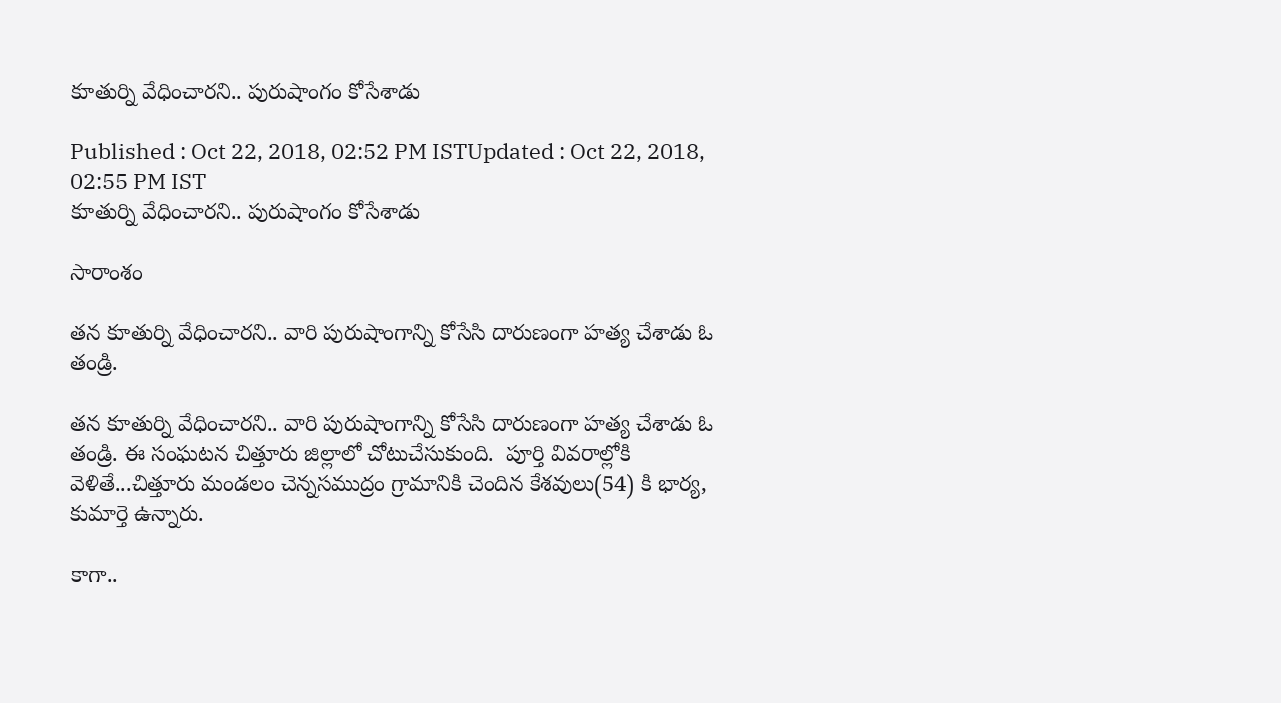కూతుర్ని వేధించారని.. పురుషాంగం కోసేశాడు

Published : Oct 22, 2018, 02:52 PM ISTUpdated : Oct 22, 2018, 02:55 PM IST
కూతుర్ని వేధించారని.. పురుషాంగం కోసేశాడు

సారాంశం

తన కూతుర్ని వేధించారని.. వారి పురుషాంగాన్ని కోసేసి దారుణంగా హత్య చేశాడు ఓ తండ్రి.

తన కూతుర్ని వేధించారని.. వారి పురుషాంగాన్ని కోసేసి దారుణంగా హత్య చేశాడు ఓ తండ్రి. ఈ సంఘటన చిత్తూరు జిల్లాలో చోటుచేసుకుంది.  పూర్తి వివరాల్లోకి వెళితే...చిత్తూరు మండలం చెన్నసముద్రం గ్రామానికి చెందిన కేశవులు(54) కి భార్య, కుమార్తె ఉన్నారు.

కాగా..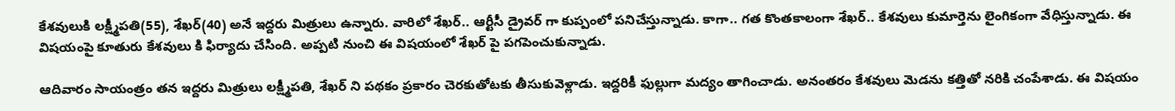కేశవులుకి లక్ష్మీపతి(55), శేఖర్(40) అనే ఇద్దరు మిత్రులు ఉన్నారు. వారిలో శేఖర్.. ఆర్టీసీ డ్రైవర్ గా కుప్పంలో పనిచేస్తున్నాడు. కాగా.. గత కొంతకాలంగా శేఖర్.. కేశవులు కుమార్తెను లైంగికంగా వేధిస్తున్నాడు. ఈ విషయంపై కూతురు కేశవులు కి ఫిర్యాదు చేసింది. అప్పటి నుంచి ఈ విషయంలో శేఖర్ పై పగపెంచుకున్నాడు.

ఆదివారం సాయంత్రం తన ఇద్దరు మిత్రులు లక్ష్మీపతి, శేఖర్ ని పథకం ప్రకారం చెరకుతోటకు తీసుకువెళ్లాడు. ఇద్దరికీ ఫుల్లుగా మద్యం తాగించాడు. అనంతరం కేశవులు మెడను కత్తితో నరికి చంపేశాడు. ఈ విషయం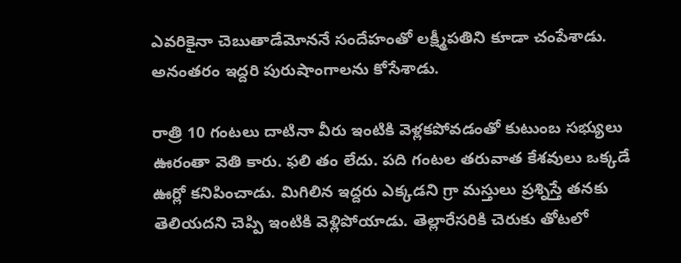ఎవరికైనా చెబుతాడేమోననే సందేహంతో లక్ష్మీపతిని కూడా చంపేశాడు. అనంతరం ఇద్దరి పురుషాంగాలను కోసేశాడు.

రాత్రి 10 గంటలు దాటినా వీరు ఇంటికి వెళ్లకపోవడంతో కుటుంబ సభ్యులు ఊరంతా వెతి కారు. ఫలి తం లేదు. పది గంటల తరువాత కేశవులు ఒక్కడే ఊర్లో కనిపించాడు. మిగిలిన ఇద్దరు ఎక్కడని గ్రా మస్తులు ప్రశ్నిస్తే తనకు తెలియదని చెప్పి ఇంటికి వెళ్లిపోయాడు. తెల్లారేసరికి చెరుకు తోటలో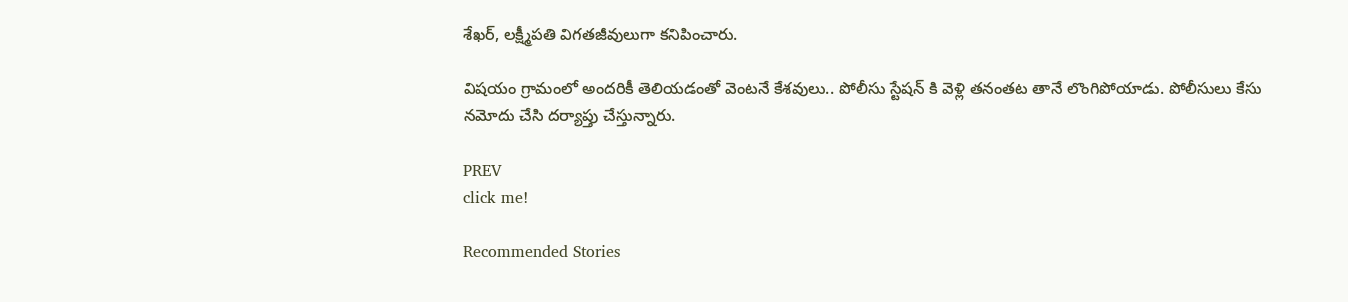శేఖర్, లక్ష్మీపతి విగతజీవులుగా కనిపించారు.

విషయం గ్రామంలో అందరికీ తెలియడంతో వెంటనే కేశవులు.. పోలీసు స్టేషన్ కి వెళ్లి తనంతట తానే లొంగిపోయాడు. పోలీసులు కేసు నమోదు చేసి దర్యాప్తు చేస్తున్నారు.

PREV
click me!

Recommended Stories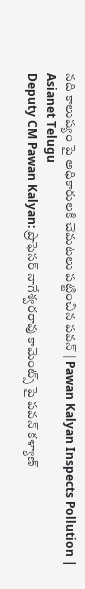నది కాలుష్యం పై అధికారులకి చెమటలు పట్టించిన పవన్ | Pawan Kalyan Inspects Pollution | Asianet Telugu
Deputy CM Pawan Kalyan: ప్రొఫెసర్ నాగేశ్వరరావు కామెంట్స్ పై పవన్ కళ్యాణ్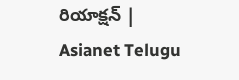రియాక్షన్ | Asianet Telugu